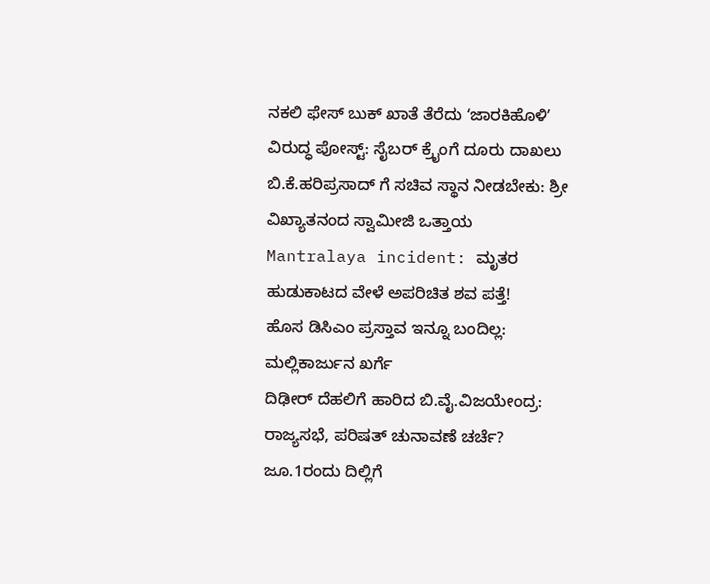ನಕಲಿ ಫೇಸ್ ಬುಕ್ ಖಾತೆ ತೆರೆದು ʻಜಾರಕಿಹೊಳಿʼ ವಿರುದ್ಧ ಪೋಸ್ಟ್: ಸೈಬರ್ ಕ್ರೈಂಗೆ ದೂರು ದಾಖಲು
ಬಿ.ಕೆ.ಹರಿಪ್ರಸಾದ್ ಗೆ ಸಚಿವ ಸ್ಥಾನ ನೀಡಬೇಕು: ಶ್ರೀ ವಿಖ್ಯಾತನಂದ ಸ್ವಾಮೀಜಿ ಒತ್ತಾಯ
Mantralaya incident: ಮೃತರ ಹುಡುಕಾಟದ ವೇಳೆ ಅಪರಿಚಿತ ಶವ ಪತ್ತೆ!
ಹೊಸ ಡಿಸಿಎಂ ಪ್ರಸ್ತಾವ ಇನ್ನೂ ಬಂದಿಲ್ಲ: ಮಲ್ಲಿಕಾರ್ಜುನ ಖರ್ಗೆ
ದಿಢೀರ್ ದೆಹಲಿಗೆ ಹಾರಿದ ಬಿ.ವೈ.ವಿಜಯೇಂದ್ರ: ರಾಜ್ಯಸಭೆ, ಪರಿಷತ್ ಚುನಾವಣೆ ಚರ್ಚೆ?
ಜೂ.1ರಂದು ದಿಲ್ಲಿಗೆ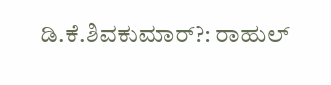ಡಿ.ಕೆ.ಶಿವಕುಮಾರ್?: ರಾಹುಲ್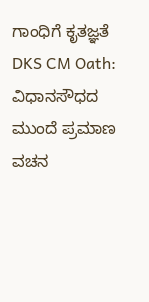ಗಾಂಧಿಗೆ ಕೃತಜ್ಞತೆ
DKS CM Oath: ವಿಧಾನಸೌಧದ ಮುಂದೆ ಪ್ರಮಾಣ ವಚನ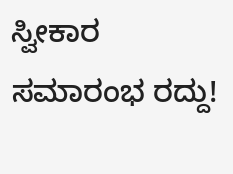ಸ್ವೀಕಾರ ಸಮಾರಂಭ ರದ್ದು!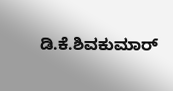ಡಿ.ಕೆ.ಶಿವಕುಮಾರ್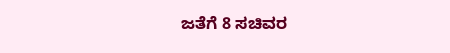ಜತೆಗೆ 8 ಸಚಿವರ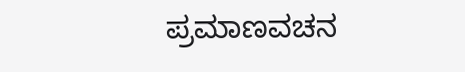ಪ್ರಮಾಣವಚನ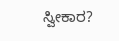ಸ್ವೀಕಾರ?